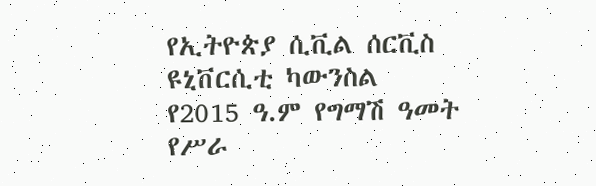የኢትዮጵያ ሲቪል ሰርቪስ ዩኒቨርሲቲ ካውንስል የ2015 ዓ.ም የግማሽ ዓመት የሥራ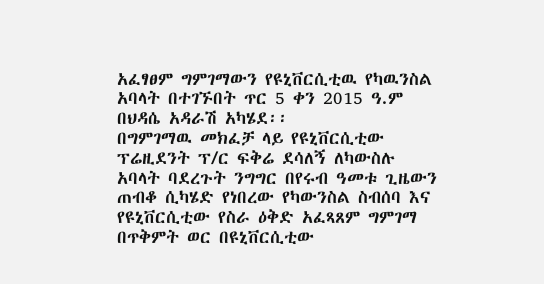አፈፃፀም ግምገማውን የዩኒቨርሲቲዉ የካዉንስል አባላት በተገኙበት ጥር 5 ቀን 2015 ዓ.ም በህዳሴ አዳራሽ አካሄደ፡፡
በግምገማዉ መክፈቻ ላይ የዩኒቨርሲቲው ፕሬዚደንት ፕ/ር ፍቅሬ ደሳለኝ ለካውስሉ አባላት ባደረጉት ንግግር በየሩብ ዓመቱ ጊዜውን ጠብቆ ሲካሄድ የነበረው የካውንስል ስብሰባ እና የዩኒቨርሲቲው የስራ ዕቅድ አፈጻጸም ግምገማ በጥቅምት ወር በዩኒቨርሲቲው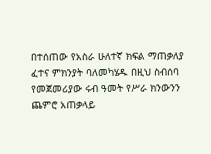በተሰጠው የአስራ ሁለተኛ ክፍል ማጠቃለያ ፈተና ምክንያት ባለመካሄዱ በዚህ ስብሰባ የመጀመሪያው ሩብ ዓመት የሥራ ክንውንን ጨምሮ አጠቃላይ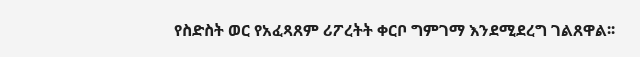የስድስት ወር የአፈጻጸም ሪፖረትት ቀርቦ ግምገማ እንደሚደረግ ገልጸዋል፡፡